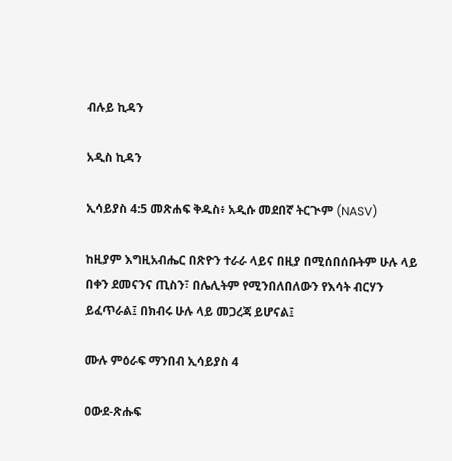ብሉይ ኪዳን

አዲስ ኪዳን

ኢሳይያስ 4:5 መጽሐፍ ቅዱስ፥ አዲሱ መደበኛ ትርጒም (NASV)

ከዚያም እግዚአብሔር በጽዮን ተራራ ላይና በዚያ በሚሰበሰቡትም ሁሉ ላይ በቀን ደመናንና ጢስን፣ በሌሊትም የሚንበለበለውን የእሳት ብርሃን ይፈጥራል፤ በክብሩ ሁሉ ላይ መጋረጃ ይሆናል፤

ሙሉ ምዕራፍ ማንበብ ኢሳይያስ 4

ዐውደ-ጽሑፍ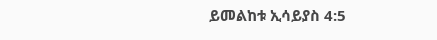ይመልከቱ ኢሳይያስ 4:5